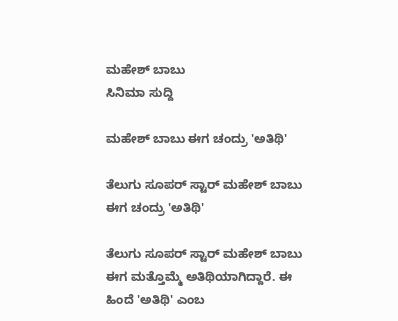ಮಹೇಶ್ ಬಾಬು
ಸಿನಿಮಾ ಸುದ್ದಿ

ಮಹೇಶ್ ಬಾಬು ಈಗ ಚಂದ್ರು 'ಅತಿಥಿ'

ತೆಲುಗು ಸೂಪರ್ ಸ್ಟಾರ್ ಮಹೇಶ್ ಬಾಬು ಈಗ ಚಂದ್ರು 'ಅತಿಥಿ'

ತೆಲುಗು ಸೂಪರ್ ಸ್ಟಾರ್ ಮಹೇಶ್ ಬಾಬು ಈಗ ಮತ್ತೊಮ್ಮೆ ಅತಿಥಿಯಾಗಿದ್ದಾರೆ. ಈ ಹಿಂದೆ 'ಅತಿಥಿ' ಎಂಬ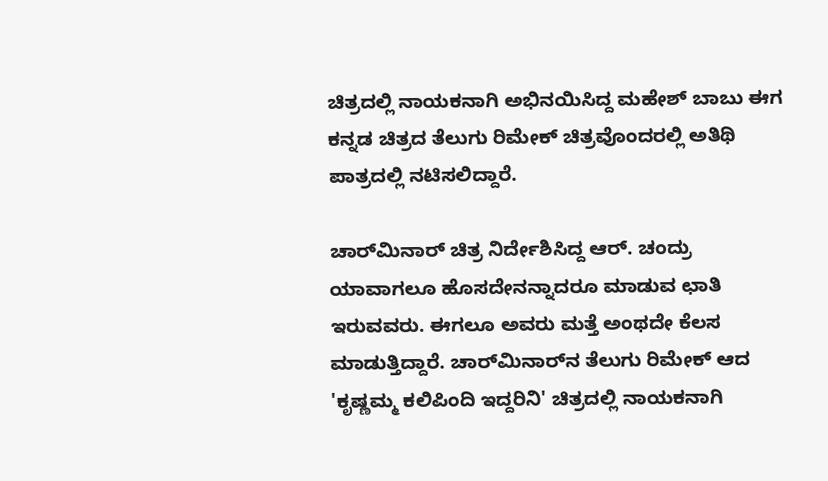ಚಿತ್ರದಲ್ಲಿ ನಾಯಕನಾಗಿ ಅಭಿನಯಿಸಿದ್ದ ಮಹೇಶ್ ಬಾಬು ಈಗ ಕನ್ನಡ ಚಿತ್ರದ ತೆಲುಗು ರಿಮೇಕ್ ಚಿತ್ರವೊಂದರಲ್ಲಿ ಅತಿಥಿ ಪಾತ್ರದಲ್ಲಿ ನಟಿಸಲಿದ್ದಾರೆ.

ಚಾರ್‌ಮಿನಾರ್ ಚಿತ್ರ ನಿರ್ದೇಶಿಸಿದ್ದ ಆರ್. ಚಂದ್ರು ಯಾವಾಗಲೂ ಹೊಸದೇನನ್ನಾದರೂ ಮಾಡುವ ಛಾತಿ ಇರುವವರು. ಈಗಲೂ ಅವರು ಮತ್ತೆ ಅಂಥದೇ ಕೆಲಸ ಮಾಡುತ್ತಿದ್ದಾರೆ. ಚಾರ್‌ಮಿನಾರ್‌ನ ತೆಲುಗು ರಿಮೇಕ್ ಆದ 'ಕೃಷ್ಣಮ್ಮ ಕಲಿಪಿಂದಿ ಇದ್ದರಿನಿ' ಚಿತ್ರದಲ್ಲಿ ನಾಯಕನಾಗಿ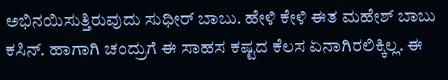ಅಭಿನಯಿಸುತ್ತಿರುವುದು ಸುಧೀರ್ ಬಾಬು. ಹೇಳಿ ಕೇಳಿ ಈತ ಮಹೇಶ್ ಬಾಬು ಕಸಿನ್. ಹಾಗಾಗಿ ಚಂದ್ರುಗೆ ಈ ಸಾಹಸ ಕಷ್ಟದ ಕೆಲಸ ಏನಾಗಿರಲಿಕ್ಕಿಲ್ಲ. ಈ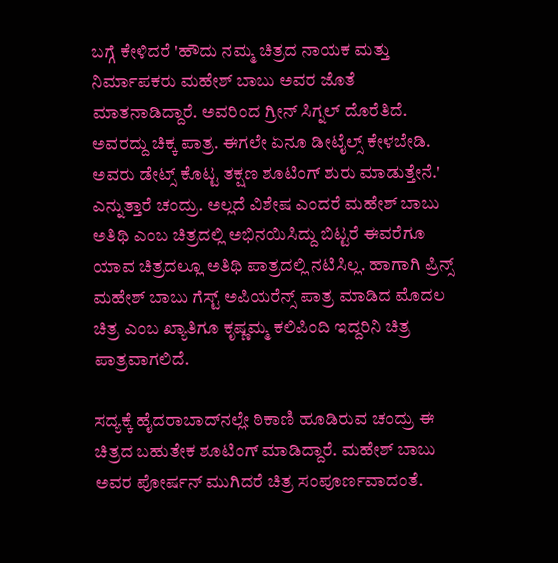ಬಗ್ಗೆ ಕೇಳಿದರೆ 'ಹೌದು ನಮ್ಮ ಚಿತ್ರದ ನಾಯಕ ಮತ್ತು ನಿರ್ಮಾಪಕರು ಮಹೇಶ್ ಬಾಬು ಅವರ ಜೊತೆ ಮಾತನಾಡಿದ್ದಾರೆ. ಅವರಿಂದ ಗ್ರೀನ್ ಸಿಗ್ನಲ್ ದೊರೆತಿದೆ. ಅವರದ್ದು ಚಿಕ್ಕ ಪಾತ್ರ. ಈಗಲೇ ಏನೂ ಡೀಟೈಲ್ಸ್ ಕೇಳಬೇಡಿ. ಅವರು ಡೇಟ್ಸ್ ಕೊಟ್ಟ ತಕ್ಷಣ ಶೂಟಿಂಗ್ ಶುರು ಮಾಡುತ್ತೇನೆ.' ಎನ್ನುತ್ತಾರೆ ಚಂದ್ರು. ಅಲ್ಲದೆ ವಿಶೇಷ ಎಂದರೆ ಮಹೇಶ್ ಬಾಬು ಅತಿಥಿ ಎಂಬ ಚಿತ್ರದಲ್ಲಿ ಅಭಿನಯಿಸಿದ್ದು ಬಿಟ್ಟರೆ ಈವರೆಗೂ ಯಾವ ಚಿತ್ರದಲ್ಲೂ ಅತಿಥಿ ಪಾತ್ರದಲ್ಲಿ ನಟಿಸಿಲ್ಲ. ಹಾಗಾಗಿ ಪ್ರಿನ್ಸ್ ಮಹೇಶ್ ಬಾಬು ಗೆಸ್ಟ್ ಅಪಿಯರೆನ್ಸ್ ಪಾತ್ರ ಮಾಡಿದ ಮೊದಲ ಚಿತ್ರ ಎಂಬ ಖ್ಯಾತಿಗೂ ಕೃಷ್ಣಮ್ಮ ಕಲಿಪಿಂದಿ ಇದ್ದರಿನಿ ಚಿತ್ರ ಪಾತ್ರವಾಗಲಿದೆ.

ಸದ್ಯಕ್ಕೆ ಹೈದರಾಬಾದ್‌ನಲ್ಲೇ ಠಿಕಾಣಿ ಹೂಡಿರುವ ಚಂದ್ರು ಈ ಚಿತ್ರದ ಬಹುತೇಕ ಶೂಟಿಂಗ್ ಮಾಡಿದ್ದಾರೆ. ಮಹೇಶ್ ಬಾಬು ಅವರ ಪೋರ್ಷನ್ ಮುಗಿದರೆ ಚಿತ್ರ ಸಂಪೂರ್ಣವಾದಂತೆ.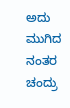ಅದು ಮುಗಿದ ನಂತರ ಚಂದ್ರು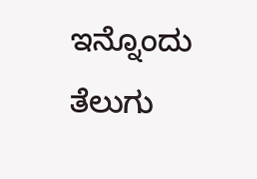ಇನ್ನೊಂದು ತೆಲುಗು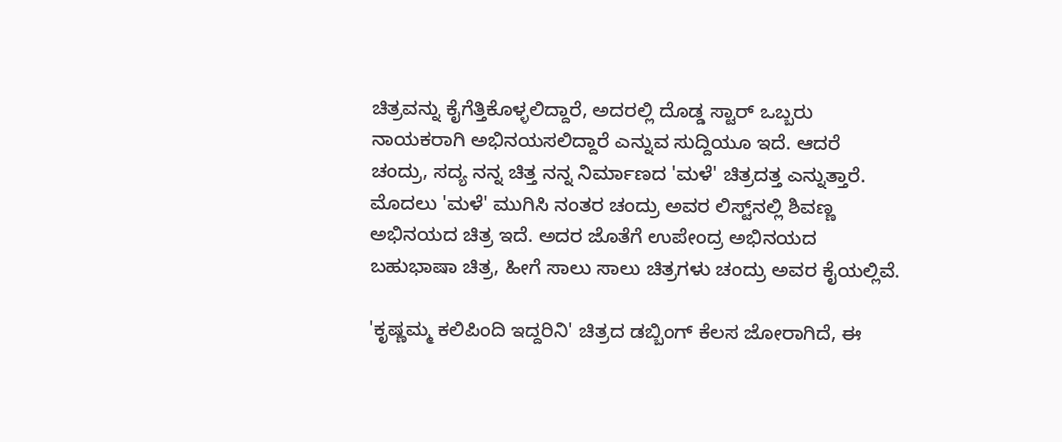ಚಿತ್ರವನ್ನು ಕೈಗೆತ್ತಿಕೊಳ್ಳಲಿದ್ದಾರೆ, ಅದರಲ್ಲಿ ದೊಡ್ಡ ಸ್ಟಾರ್ ಒಬ್ಬರು ನಾಯಕರಾಗಿ ಅಭಿನಯಸಲಿದ್ದಾರೆ ಎನ್ನುವ ಸುದ್ದಿಯೂ ಇದೆ. ಆದರೆ ಚಂದ್ರು, ಸದ್ಯ ನನ್ನ ಚಿತ್ತ ನನ್ನ ನಿರ್ಮಾಣದ 'ಮಳೆ' ಚಿತ್ರದತ್ತ ಎನ್ನುತ್ತಾರೆ. ಮೊದಲು 'ಮಳೆ' ಮುಗಿಸಿ ನಂತರ ಚಂದ್ರು ಅವರ ಲಿಸ್ಟ್‌ನಲ್ಲಿ ಶಿವಣ್ಣ ಅಭಿನಯದ ಚಿತ್ರ ಇದೆ. ಅದರ ಜೊತೆಗೆ ಉಪೇಂದ್ರ ಅಭಿನಯದ ಬಹುಭಾಷಾ ಚಿತ್ರ, ಹೀಗೆ ಸಾಲು ಸಾಲು ಚಿತ್ರಗಳು ಚಂದ್ರು ಅವರ ಕೈಯಲ್ಲಿವೆ.

'ಕೃಷ್ಣಮ್ಮ ಕಲಿಪಿಂದಿ ಇದ್ದರಿನಿ' ಚಿತ್ರದ ಡಬ್ಬಿಂಗ್ ಕೆಲಸ ಜೋರಾಗಿದೆ, ಈ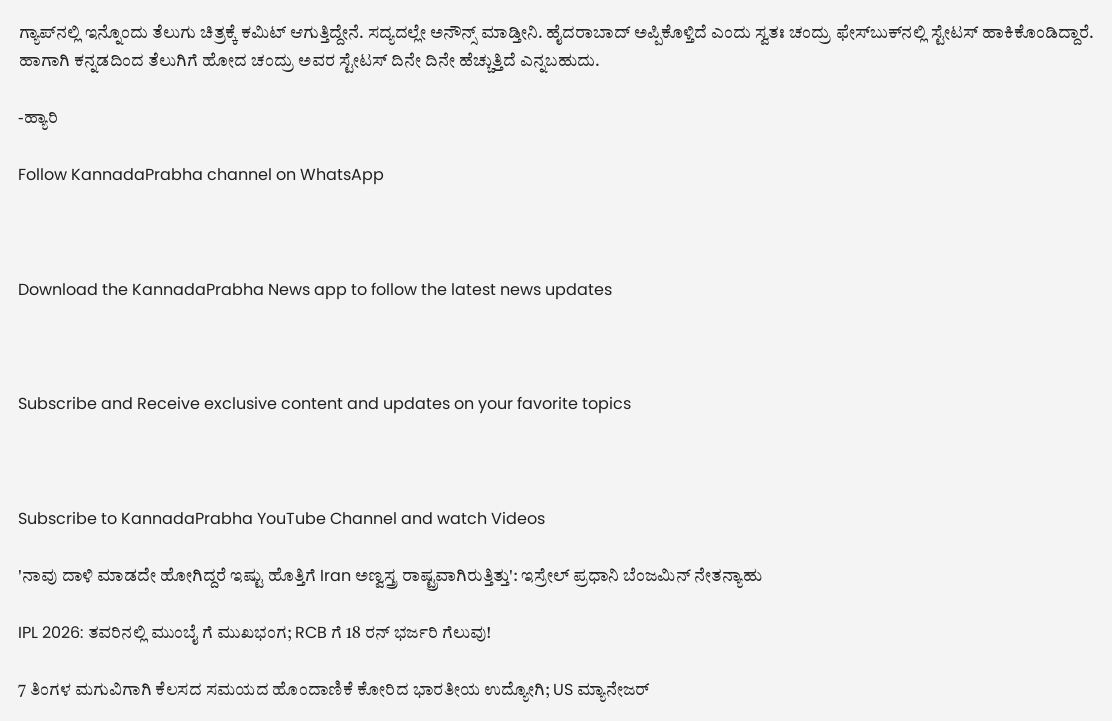ಗ್ಯಾಪ್‌ನಲ್ಲಿ ಇನ್ನೊಂದು ತೆಲುಗು ಚಿತ್ರಕ್ಕೆ ಕಮಿಟ್ ಆಗುತ್ತಿದ್ದೇನೆ. ಸದ್ಯದಲ್ಲೇ ಅನೌನ್ಸ್ ಮಾಡ್ತೀನಿ. ಹೈದರಾಬಾದ್ ಅಪ್ಪಿಕೊಳ್ತಿದೆ ಎಂದು ಸ್ವತಃ ಚಂದ್ರು ಫೇಸ್‌ಬುಕ್‌ನಲ್ಲಿ ಸ್ಟೇಟಸ್ ಹಾಕಿಕೊಂಡಿದ್ದಾರೆ. ಹಾಗಾಗಿ ಕನ್ನಡದಿಂದ ತೆಲುಗಿಗೆ ಹೋದ ಚಂದ್ರು ಅವರ ಸ್ಟೇಟಸ್ ದಿನೇ ದಿನೇ ಹೆಚ್ಚುತ್ತಿದೆ ಎನ್ನಬಹುದು.

-ಹ್ಯಾರಿ

Follow KannadaPrabha channel on WhatsApp



Download the KannadaPrabha News app to follow the latest news updates



Subscribe and Receive exclusive content and updates on your favorite topics



Subscribe to KannadaPrabha YouTube Channel and watch Videos

'ನಾವು ದಾಳಿ ಮಾಡದೇ ಹೋಗಿದ್ದರೆ ಇಷ್ಟು ಹೊತ್ತಿಗೆ Iran ಅಣ್ವಸ್ತ್ರ ರಾಷ್ಟ್ರವಾಗಿರುತ್ತಿತ್ತು': ಇಸ್ರೇಲ್ ಪ್ರಧಾನಿ ಬೆಂಜಮಿನ್ ನೇತನ್ಯಾಹು

IPL 2026: ತವರಿನಲ್ಲಿ ಮುಂಬೈ ಗೆ ಮುಖಭಂಗ; RCB ಗೆ 18 ರನ್ ಭರ್ಜರಿ ಗೆಲುವು!

7 ತಿಂಗಳ ಮಗುವಿಗಾಗಿ ಕೆಲಸದ ಸಮಯದ ಹೊಂದಾಣಿಕೆ ಕೋರಿದ ಭಾರತೀಯ ಉದ್ಯೋಗಿ; US ಮ್ಯಾನೇಜರ್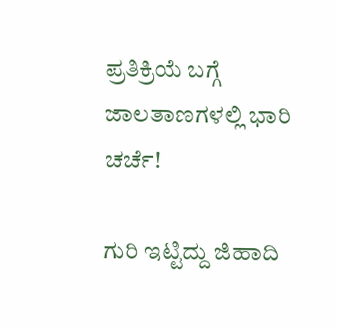ಪ್ರತಿಕ್ರಿಯೆ ಬಗ್ಗೆ ಜಾಲತಾಣಗಳಲ್ಲಿ ಭಾರಿ ಚರ್ಚೆ!

ಗುರಿ ಇಟ್ಟಿದ್ದು ಜಿಹಾದಿ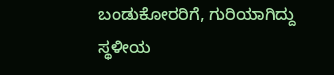ಬಂಡುಕೋರರಿಗೆ, ಗುರಿಯಾಗಿದ್ದು ಸ್ಥಳೀಯ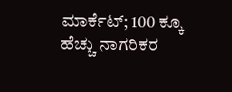ಮಾರ್ಕೆಟ್; 100 ಕ್ಕೂ ಹೆಚ್ಚು ನಾಗರಿಕರ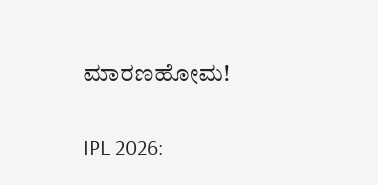ಮಾರಣಹೋಮ!

IPL 2026: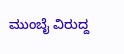ಮುಂಬೈ ವಿರುದ್ದ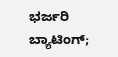ಭರ್ಜರಿ ಬ್ಯಾಟಿಂಗ್;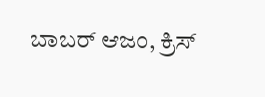ಬಾಬರ್ ಆಜಂ, ಕ್ರಿಸ್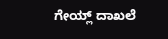ಗೇಯ್ಲ್ ದಾಖಲೆ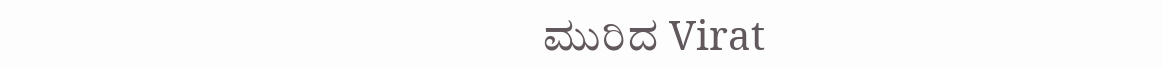ಮುರಿದ Virat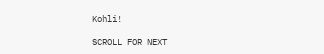Kohli!

SCROLL FOR NEXT